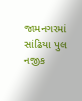જામનગરમાં સાંઢિયા પુલ નજીક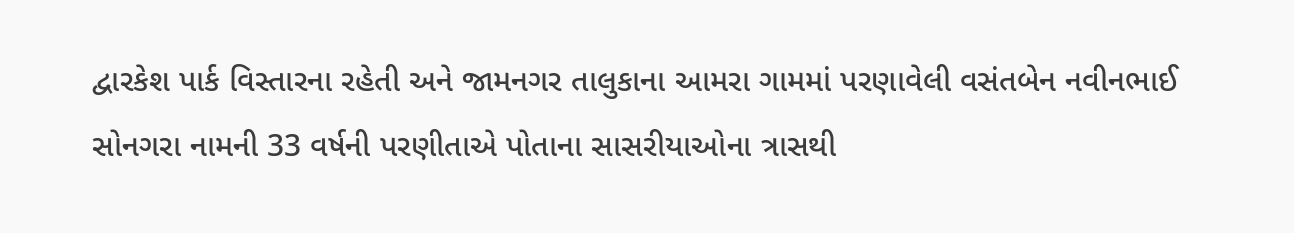દ્વારકેશ પાર્ક વિસ્તારના રહેતી અને જામનગર તાલુકાના આમરા ગામમાં પરણાવેલી વસંતબેન નવીનભાઈ સોનગરા નામની 33 વર્ષની પરણીતાએ પોતાના સાસરીયાઓના ત્રાસથી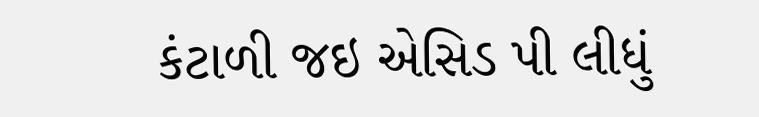કંટાળી જઇ એસિડ પી લીધું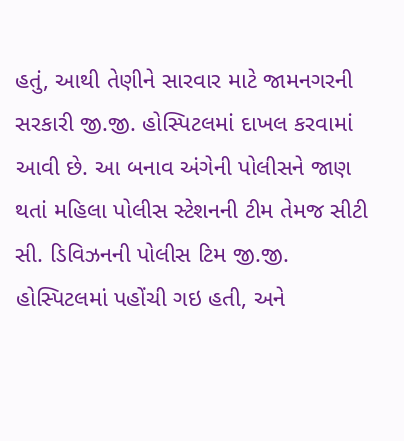હતું, આથી તેણીને સારવાર માટે જામનગરની સરકારી જી.જી. હોસ્પિટલમાં દાખલ કરવામાં આવી છે. આ બનાવ અંગેની પોલીસને જાણ થતાં મહિલા પોલીસ સ્ટેશનની ટીમ તેમજ સીટી સી. ડિવિઝનની પોલીસ ટિમ જી.જી. હોસ્પિટલમાં પહોંચી ગઇ હતી, અને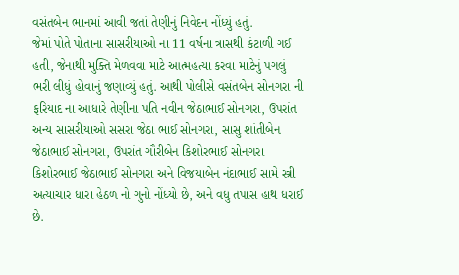વસંતબેન ભાનમાં આવી જતાં તેણીનું નિવેદન નોંધ્યું હતું.
જેમાં પોતે પોતાના સાસરીયાઓ ના 11 વર્ષના ત્રાસથી કંટાળી ગઈ હતી, જેનાથી મુક્તિ મેળવવા માટે આત્મહત્યા કરવા માટેનું પગલું ભરી લીધું હોવાનું જણાવ્યું હતું. આથી પોલીસે વસંતબેન સોનગરા ની ફરિયાદ ના આધારે તેણીના પતિ નવીન જેઠાભાઈ સોનગરા, ઉપરાંત અન્ય સાસરીયાઓ સસરા જેઠા ભાઈ સોનગરા, સાસુ શાંતીબેન જેઠાભાઈ સોનગરા, ઉપરાંત ગૌરીબેન કિશોરભાઈ સોનગરા કિશોરભાઈ જેઠાભાઈ સોનગરા અને વિજયાબેન નંદાભાઈ સામે સ્ત્રી અત્યાચાર ધારા હેઠળ નો ગુનો નોંધ્યો છે, અને વધુ તપાસ હાથ ધરાઈ છે.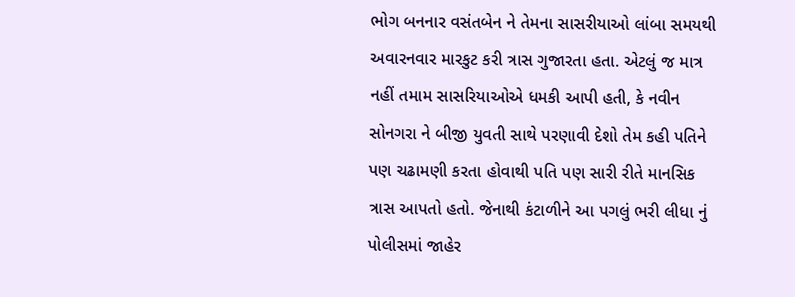ભોગ બનનાર વસંતબેન ને તેમના સાસરીયાઓ લાંબા સમયથી અવારનવાર મારકુટ કરી ત્રાસ ગુજારતા હતા. એટલું જ માત્ર નહીં તમામ સાસરિયાઓએ ધમકી આપી હતી, કે નવીન સોનગરા ને બીજી યુવતી સાથે પરણાવી દેશો તેમ કહી પતિને પણ ચઢામણી કરતા હોવાથી પતિ પણ સારી રીતે માનસિક ત્રાસ આપતો હતો. જેનાથી કંટાળીને આ પગલું ભરી લીધા નું પોલીસમાં જાહેર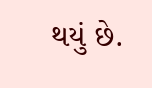થયું છે.